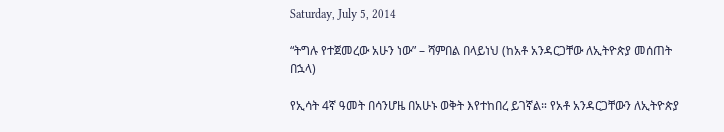Saturday, July 5, 2014

“ትግሉ የተጀመረው አሁን ነው” – ሻምበል በላይነህ (ከአቶ አንዳርጋቸው ለኢትዮጵያ መሰጠት በኋላ)

የኢሳት 4ኛ ዓመት በሳንሆዜ በአሁኑ ወቅት እየተከበረ ይገኛል። የአቶ አንዳርጋቸውን ለኢትዮጵያ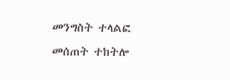መንግስት ተላልፎ መሰጠት ተከትሎ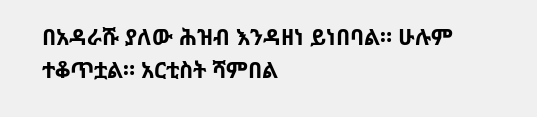በአዳራሹ ያለው ሕዝብ እንዳዘነ ይነበባል። ሁሉም ተቆጥቷል። አርቲስት ሻምበል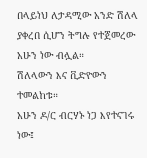በላይነህ ለታዳሚው አንድ ሽለላ ያቀረበ ሲሆን ትግሉ የተጀመረው አሁን ነው ብሏል።
ሽለላውን እና ቪድዮውን ተመልከቱ።
አሁን ዶ/ር ብርሃኑ ነጋ እየተናገሩ ነው፤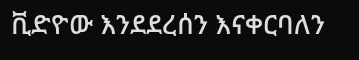ቪድዮው እንደደረሰን እናቀርባለን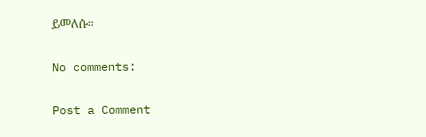ይመለሱ።

No comments:

Post a Comment